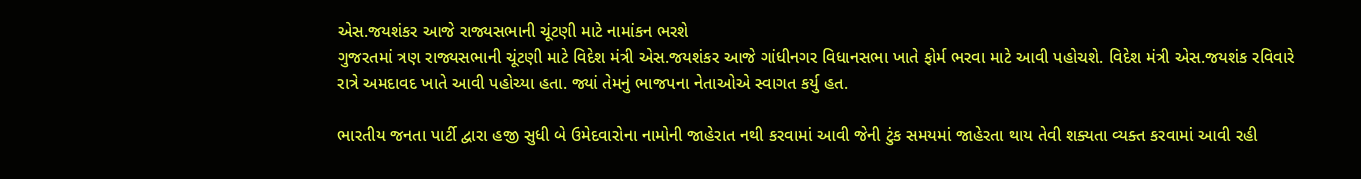એસ.જયશંકર આજે રાજ્યસભાની ચૂંટણી માટે નામાંકન ભરશે
ગુજરતમાં ત્રણ રાજ્યસભાની ચૂંટણી માટે વિદેશ મંત્રી એસ.જયશંકર આજે ગાંધીનગર વિધાનસભા ખાતે ફોર્મ ભરવા માટે આવી પહોચશે. વિદેશ મંત્રી એસ.જયશંક રવિવારે રાત્રે અમદાવદ ખાતે આવી પહોચ્યા હતા. જ્યાં તેમનું ભાજપના નેતાઓએ સ્વાગત કર્યુ હત.

ભારતીય જનતા પાર્ટી દ્વારા હજી સુધી બે ઉમેદવારોના નામોની જાહેરાત નથી કરવામાં આવી જેની ટુંક સમયમાં જાહેરતા થાય તેવી શક્યતા વ્યક્ત કરવામાં આવી રહી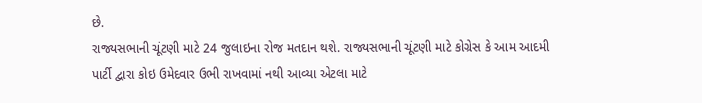છે.
રાજ્યસભાની ચૂંટણી માટે 24 જુલાઇના રોજ મતદાન થશે. રાજ્યસભાની ચૂંટણી માટે કોગ્રેસ કે આમ આદમી પાર્ટી દ્વારા કોઇ ઉમેદવાર ઉભી રાખવામાં નથી આવ્યા એટલા માટે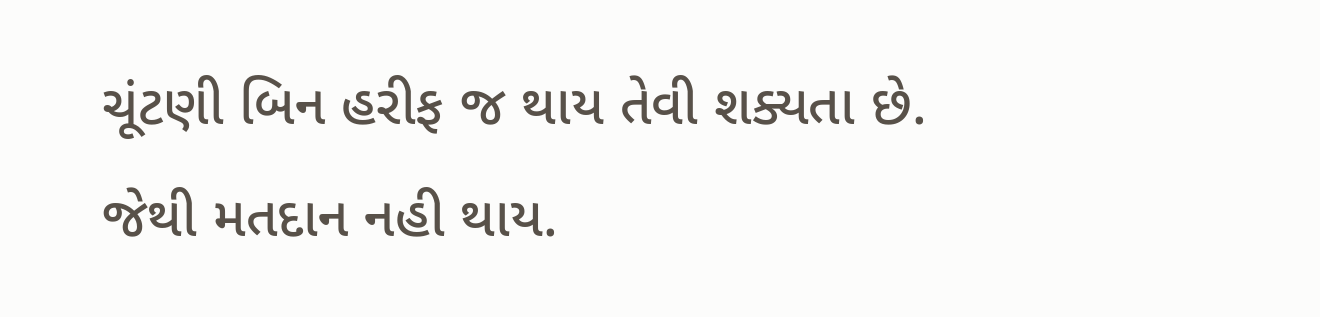ચૂંટણી બિન હરીફ જ થાય તેવી શક્યતા છે. જેથી મતદાન નહી થાય.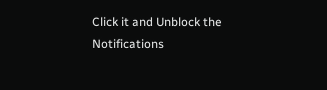Click it and Unblock the Notifications